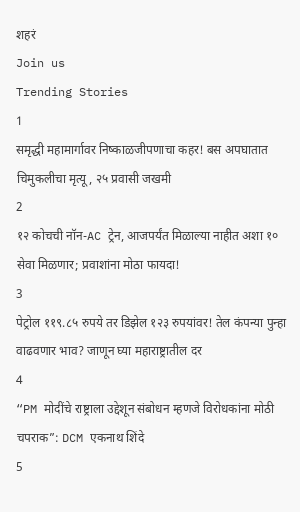शहरं
Join us
Trending Stories
1
समृद्धी महामार्गावर निष्काळजीपणाचा कहर! बस अपघातात चिमुकलीचा मृत्यू, २५ प्रवासी जखमी
2
१२ कोचची नॉन-AC ट्रेन, आजपर्यंत मिळाल्या नाहीत अशा १० सेवा मिळणार; प्रवाशांना मोठा फायदा!
3
पेट्रोल ११९.८५ रुपये तर डिझेल १२३ रुपयांवर! तेल कंपन्या पुन्हा वाढवणार भाव? जाणून घ्या महाराष्ट्रातील दर
4
“PM मोदींचे राष्ट्राला उद्देशून संबोधन म्हणजे विरोधकांना मोठी चपराक”: DCM एकनाथ शिंदे
5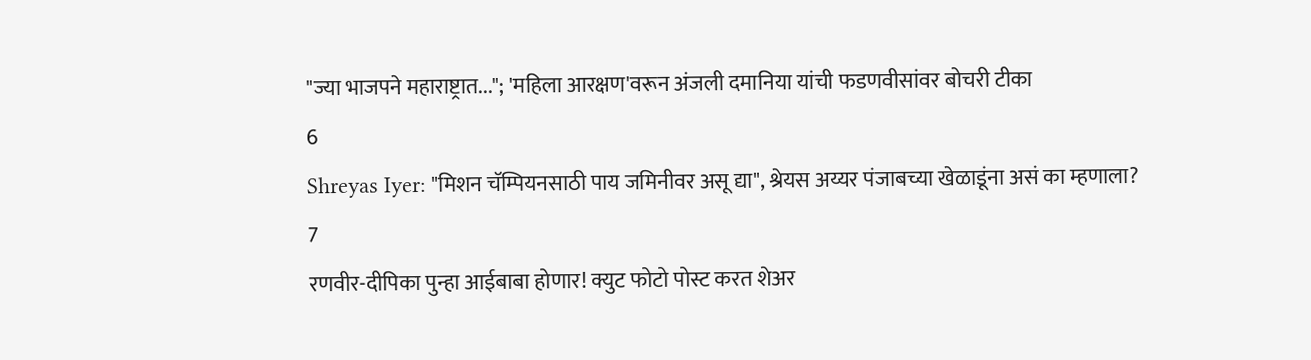"ज्या भाजपने महाराष्ट्रात..."; 'महिला आरक्षण'वरून अंजली दमानिया यांची फडणवीसांवर बोचरी टीका
6
Shreyas Iyer: "मिशन चॅम्पियनसाठी पाय जमिनीवर असू द्या", श्रेयस अय्यर पंजाबच्या खेळाडूंना असं का म्हणाला?
7
रणवीर-दीपिका पुन्हा आईबाबा होणार! क्युट फोटो पोस्ट करत शेअर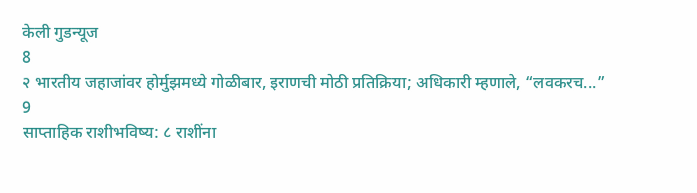केली गुडन्यूज
8
२ भारतीय जहाजांवर होर्मुझमध्ये गोळीबार, इराणची मोठी प्रतिक्रिया; अधिकारी म्हणाले, “लवकरच...”
9
साप्ताहिक राशीभविष्य: ८ राशींना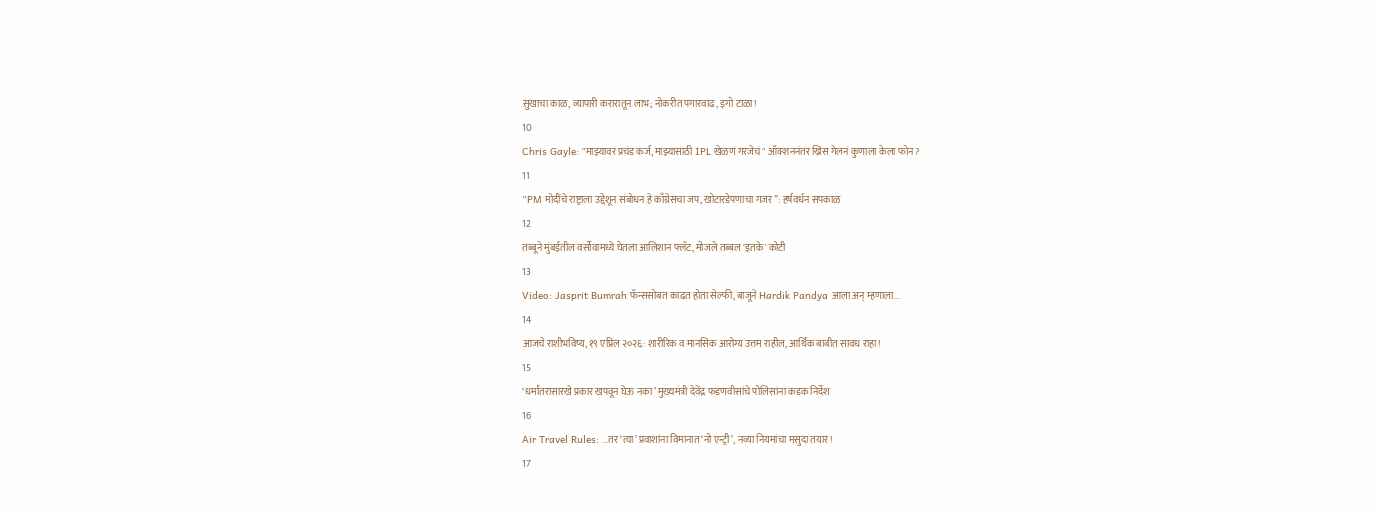सुखाचा काळ, व्यापारी करारातून लाभ; नोकरीत पगारवाढ, इगो टाळा!
10
Chris Gayle: "माझ्यावर प्रचंड कर्ज, माझ्यासाठी IPL खेळणं गरजेचं" ऑक्शननंतर ख्रिस गेलनं कुणाला केला फोन?
11
“PM मोदींचे राष्ट्राला उद्देशून संबोधन हे काँग्रेसचा जप, खोटारडेपणाचा गजर”: हर्षवर्धन सपकाळ
12
तब्बूने मुंबईतील वर्सोवामध्ये घेतला आलिशान फ्लॅट, मोजले तब्बल 'इतके' कोटी
13
Video: Jasprit Bumrah फॅन्ससोबत काढत होता सेल्फी, बाजूने Hardik Pandya आला अन् म्हणाला...
14
आजचे राशीभविष्य, १९ एप्रिल २०२६: शारीरिक व मानसिक आरोग्य उत्तम राहील, आर्थिक बाबीत सावध राहा!
15
‘धर्मांतरासारखे प्रकार खपवून घेऊ नका’ मुख्यमंत्री देवेंद्र फडणवीसांचे पोलिसांना कडक निर्देश
16
Air Travel Rules: ...तर ‘त्या’ प्रवाशांना विमानात ‘नो एन्ट्री’, नव्या नियमांचा मसुदा तयार!
17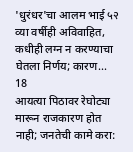'धुरंधर'चा आलम भाई ५२ व्या वर्षीही अविवाहित, कधीही लग्न न करण्याचा घेतला निर्णय; कारण...
18
आयत्या पिठावर रेघोट्या मारून राजकारण होत नाही; जनतेची कामे करा: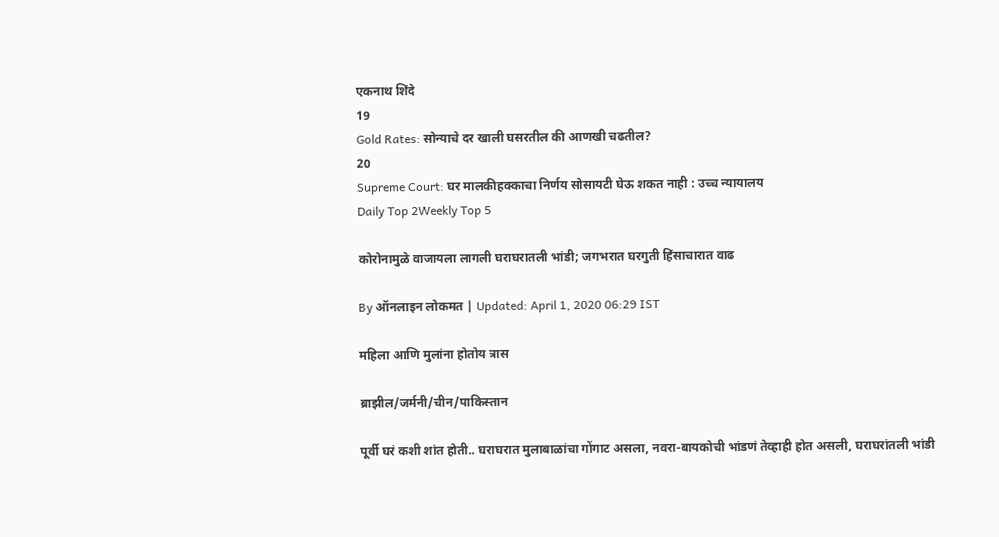एकनाथ शिंदे
19
Gold Rates: सोन्याचे दर खाली घसरतील की आणखी चढतील?
20
Supreme Court: घर मालकीहक्काचा निर्णय सोसायटी घेऊ शकत नाही : उच्च न्यायालय
Daily Top 2Weekly Top 5

कोरोनामुळे वाजायला लागली घराघरातली भांडी; जगभरात घरगुती हिंसाचारात वाढ

By ऑनलाइन लोकमत | Updated: April 1, 2020 06:29 IST

महिला आणि मुलांना होतोय त्रास

ब्राझील/जर्मनी/चीन/पाकिस्तान

पूर्वी घरं कशी शांत होती.. घराघरात मुलाबाळांचा गोंगाट असला, नवरा-बायकोची भांडणं तेव्हाही होत असली, घराघरांतली भांडी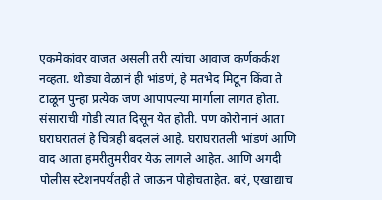एकमेकांवर वाजत असली तरी त्यांचा आवाज कर्णकर्कश नव्हता. थोड्या वेळानं ही भांडणं, हे मतभेद मिटून किंवा ते टाळून पुन्हा प्रत्येक जण आपापल्या मार्गाला लागत होता. संसाराची गोडी त्यात दिसून येत होती. पण कोरोनानं आता घराघरातलं हे चित्रही बदललं आहे. घराघरातली भांडणं आणि वाद आता हमरीतुमरीवर येऊ लागले आहेत. आणि अगदी पोलीस स्टेशनपर्यंतही ते जाऊन पोहोचताहेत. बरं, एखाद्याच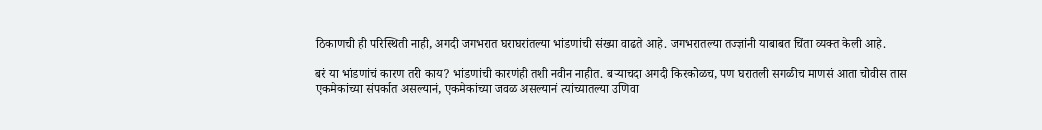ठिकाणची ही परिस्थिती नाही, अगदी जगभरात घराघरांतल्या भांडणांची संख्या वाढते आहे. जगभरातल्या तज्ज्ञांनी याबाबत चिंता व्यक्त केली आहे.

बरं या भांडणांचं कारण तरी काय? भांडणांची कारणंही तशी नवीन नाहीत. बऱ्याचदा अगदी किरकोळच, पण घरातली सगळीच माणसं आता चोवीस तास एकमेकांच्या संपर्कात असल्यानं, एकमेकांच्या जवळ असल्यानं त्यांच्यातल्या उणिवा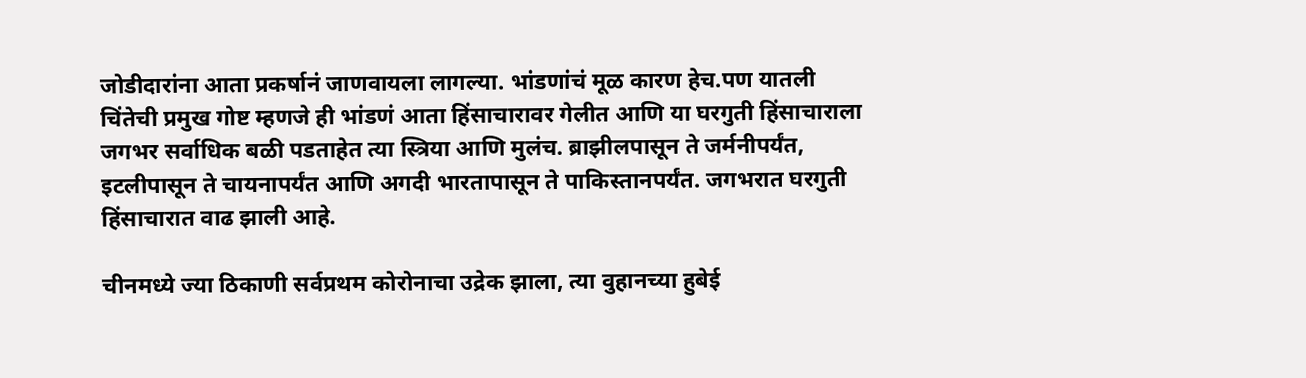जोडीदारांना आता प्रकर्षानं जाणवायला लागल्या. भांडणांचं मूळ कारण हेच.पण यातली चिंतेची प्रमुख गोष्ट म्हणजे ही भांडणं आता हिंसाचारावर गेलीत आणि या घरगुती हिंसाचाराला जगभर सर्वाधिक बळी पडताहेत त्या स्त्रिया आणि मुलंच. ब्राझीलपासून ते जर्मनीपर्यंत, इटलीपासून ते चायनापर्यंत आणि अगदी भारतापासून ते पाकिस्तानपर्यंत. जगभरात घरगुती हिंसाचारात वाढ झाली आहे.

चीनमध्ये ज्या ठिकाणी सर्वप्रथम कोरोनाचा उद्रेक झाला, त्या वुहानच्या हुबेई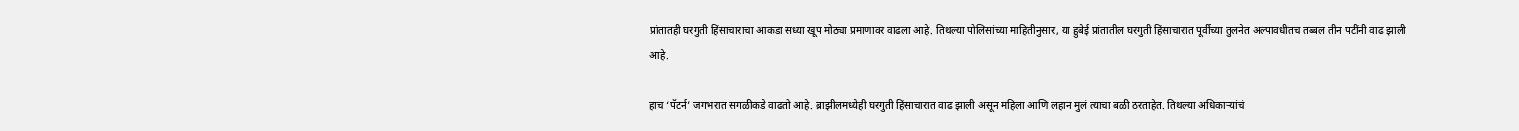प्रांतातही घरगुती हिंसाचाराचा आकडा सध्या खूप मोठ्या प्रमाणावर वाढला आहे. तिथल्या पोलिसांच्या माहितीनुसार, या हुबेई प्रांतातील घरगुती हिंसाचारात पूर्वीच्या तुलनेत अल्पावधीतच तब्बल तीन पटींनी वाढ झाली आहे.

हाच ‘पॅटर्न’ जगभरात सगळीकडे वाढतो आहे. ब्राझीलमध्येही घरगुती हिंसाचारात वाढ झाली असून महिला आणि लहान मुलं त्याचा बळी ठरताहेत. तिथल्या अधिकाऱ्यांचं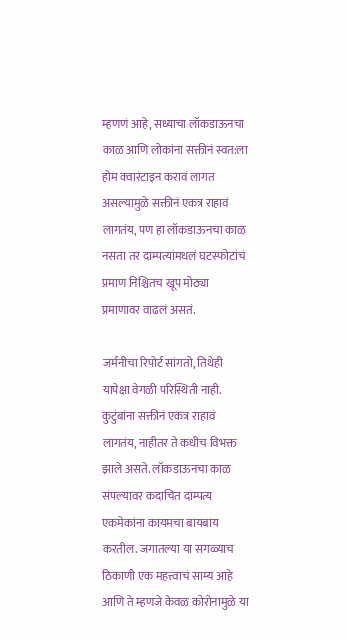म्हणणं आहे, सध्याचा लॉकडाऊनचा काळ आणि लोकांना सक्तीनं स्वत:ला होम क्वारंटाइन करावं लागत असल्यामुळे सक्तीनं एकत्र राहावं लागतंय, पण हा लॉकडाऊनचा काळ नसता तर दाम्पत्यांमधलं घटस्फोटांचं प्रमाण निश्चितच खूप मोठ्या प्रमाणावर वाढलं असतं.

जर्मनीचा रिपोर्ट सांगतो, तिथेही यापेक्षा वेगळी परिस्थिती नाही. कुटुंबांना सक्तीनं एकत्र राहावं लागतंय, नाहीतर ते कधीच विभक्त झाले असते. लॉकडाऊनचा काळ संपल्यावर कदाचित दाम्पत्य एकमेकांना कायमचा बायबाय करतील. जगातल्या या सगळ्याच ठिकाणी एक महत्त्वाचं साम्य आहे आणि ते म्हणजे केवळ कोरोनामुळे या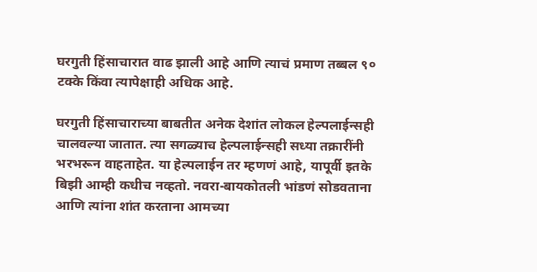घरगुती हिंसाचारात वाढ झाली आहे आणि त्याचं प्रमाण तब्बल ९० टक्के किंवा त्यापेक्षाही अधिक आहे.

घरगुती हिंसाचाराच्या बाबतीत अनेक देशांत लोकल हेल्पलाईन्सही चालवल्या जातात. त्या सगळ्याच हेल्पलाईन्सही सध्या तक्रारींनी भरभरून वाहताहेत. या हेल्पलाईन तर म्हणणं आहे, यापूर्वी इतके बिझी आम्ही कधीच नव्हतो. नवरा-बायकोतली भांडणं सोडवताना आणि त्यांना शांत करताना आमच्या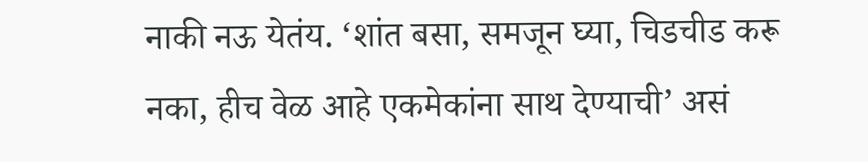नाकी नऊ येतंय. ‘शांत बसा, समजून घ्या, चिडचीड करू नका, हीच वेळ आहे एकमेकांना साथ देण्याची’ असं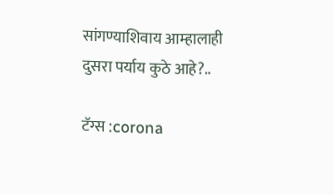सांगण्याशिवाय आम्हालाही दुसरा पर्याय कुठे आहे?..

टॅग्स :corona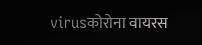virusकोरोना वायरस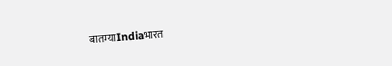बातम्याIndiaभारत